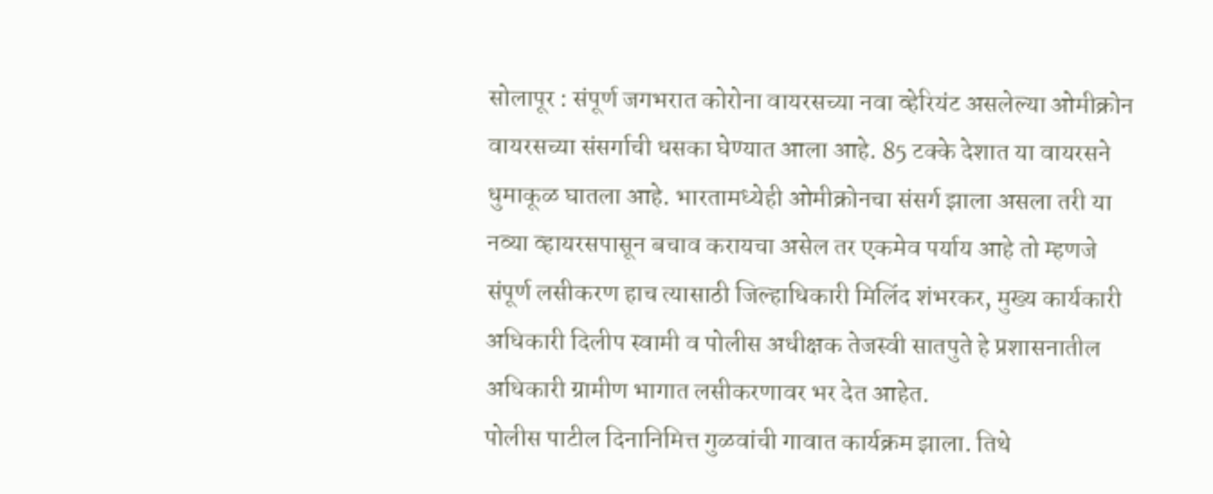सोलापूर : संपूर्ण जगभरात कोरोना वायरसच्या नवा व्हेरियंट असलेल्या ओमीक्रोन वायरसच्या संसर्गाची धसका घेण्यात आला आहे. 85 टक्के देशात या वायरसने धुमाकूळ घातला आहे. भारतामध्येही ओमीक्रोनचा संसर्ग झाला असला तरी या नव्या व्हायरसपासून बचाव करायचा असेल तर एकमेव पर्याय आहे तो म्हणजे संपूर्ण लसीकरण हाच त्यासाठी जिल्हाधिकारी मिलिंद शंभरकर, मुख्य कार्यकारी अधिकारी दिलीप स्वामी व पोलीस अधीक्षक तेजस्वी सातपुते हे प्रशासनातील अधिकारी ग्रामीण भागात लसीकरणावर भर देत आहेत.
पोलीस पाटील दिनानिमित्त गुळवांची गावात कार्यक्रम झाला. तिथे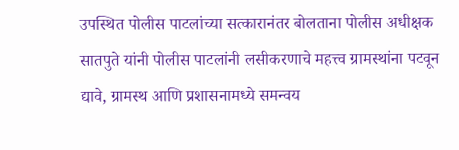उपस्थित पोलीस पाटलांच्या सत्कारानंतर बोलताना पोलीस अधीक्षक सातपुते यांनी पोलीस पाटलांनी लसीकरणाचे महत्त्व ग्रामस्थांना पटवून द्यावे, ग्रामस्थ आणि प्रशासनामध्ये समन्वय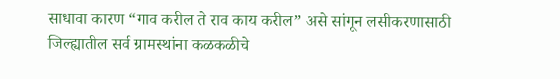साधावा कारण “गाव करील ते राव काय करील” असे सांगून लसीकरणासाठी जिल्ह्यातील सर्व ग्रामस्थांना कळकळीचे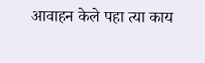आवाहन केले पहा त्या काय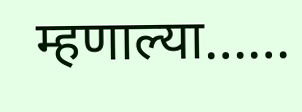म्हणाल्या……